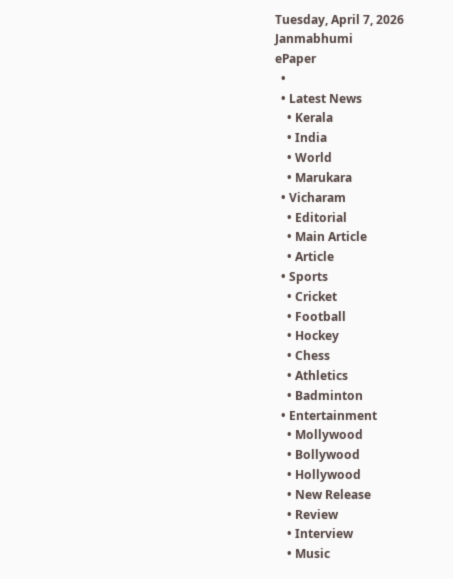Tuesday, April 7, 2026
Janmabhumi
ePaper
  •
  • Latest News
    • Kerala
    • India
    • World
    • Marukara
  • Vicharam
    • Editorial
    • Main Article
    • Article
  • Sports
    • Cricket
    • Football
    • Hockey
    • Chess
    • Athletics
    • Badminton
  • Entertainment
    • Mollywood
    • Bollywood
    • Hollywood
    • New Release
    • Review
    • Interview
    • Music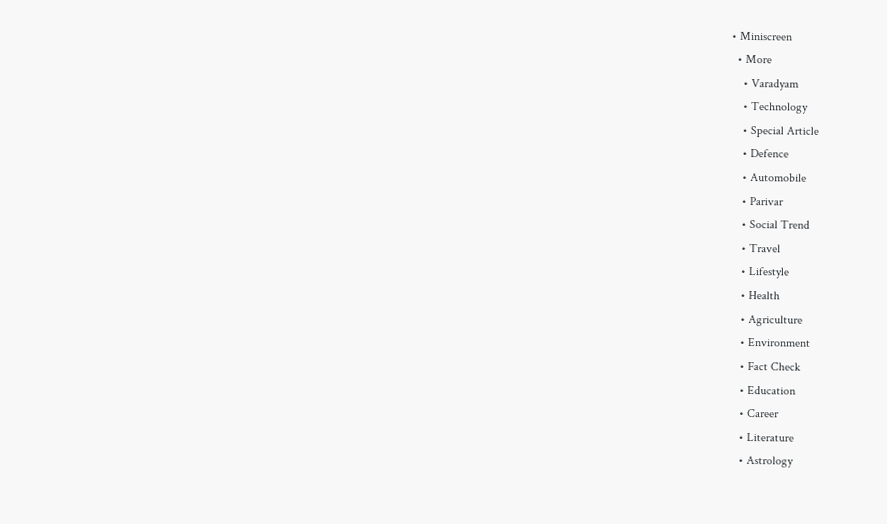• Miniscreen
  • More
    • Varadyam
    • Technology
    • Special Article
    • Defence
    • Automobile
    • Parivar
    • Social Trend
    • Travel
    • Lifestyle
    • Health
    • Agriculture
    • Environment
    • Fact Check
    • Education
    • Career
    • Literature
    • Astrology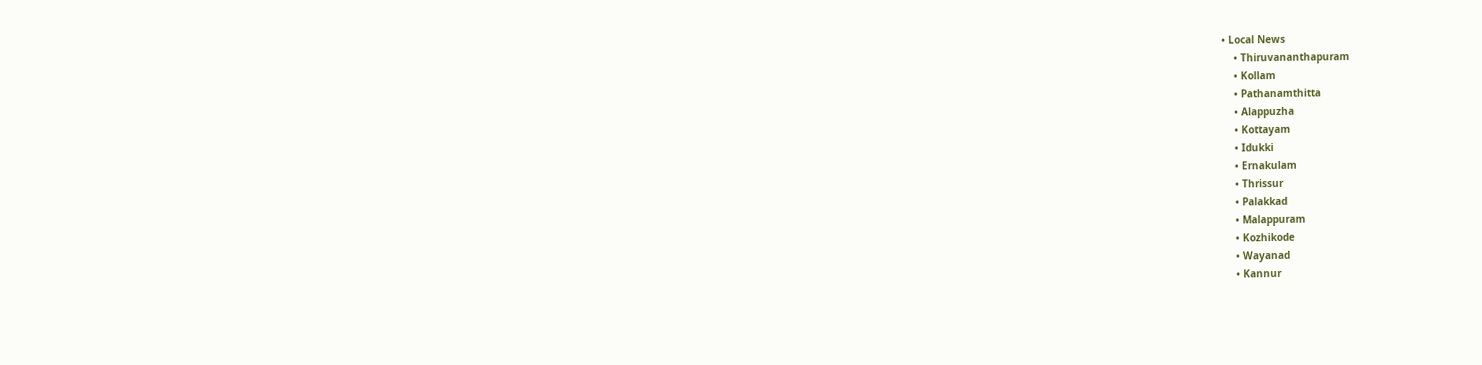• Local News
    • Thiruvananthapuram
    • Kollam
    • Pathanamthitta
    • Alappuzha
    • Kottayam
    • Idukki
    • Ernakulam
    • Thrissur
    • Palakkad
    • Malappuram
    • Kozhikode
    • Wayanad
    • Kannur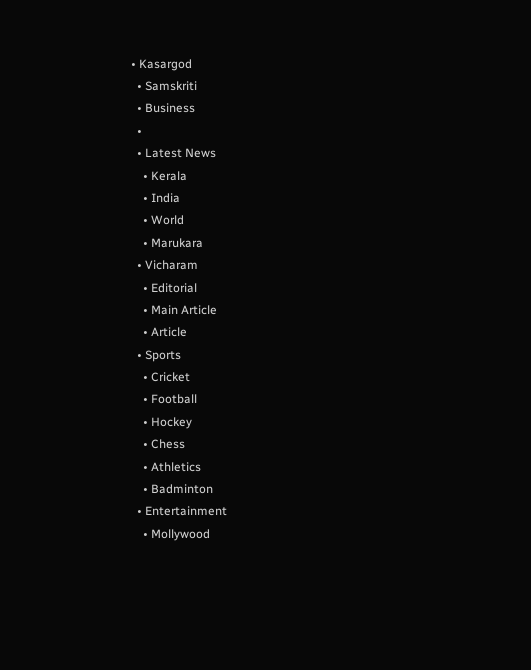• Kasargod
  • Samskriti
  • Business
  •
  • Latest News
    • Kerala
    • India
    • World
    • Marukara
  • Vicharam
    • Editorial
    • Main Article
    • Article
  • Sports
    • Cricket
    • Football
    • Hockey
    • Chess
    • Athletics
    • Badminton
  • Entertainment
    • Mollywood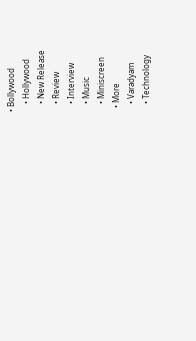• Bollywood
    • Hollywood
    • New Release
    • Review
    • Interview
    • Music
    • Miniscreen
  • More
    • Varadyam
    • Technology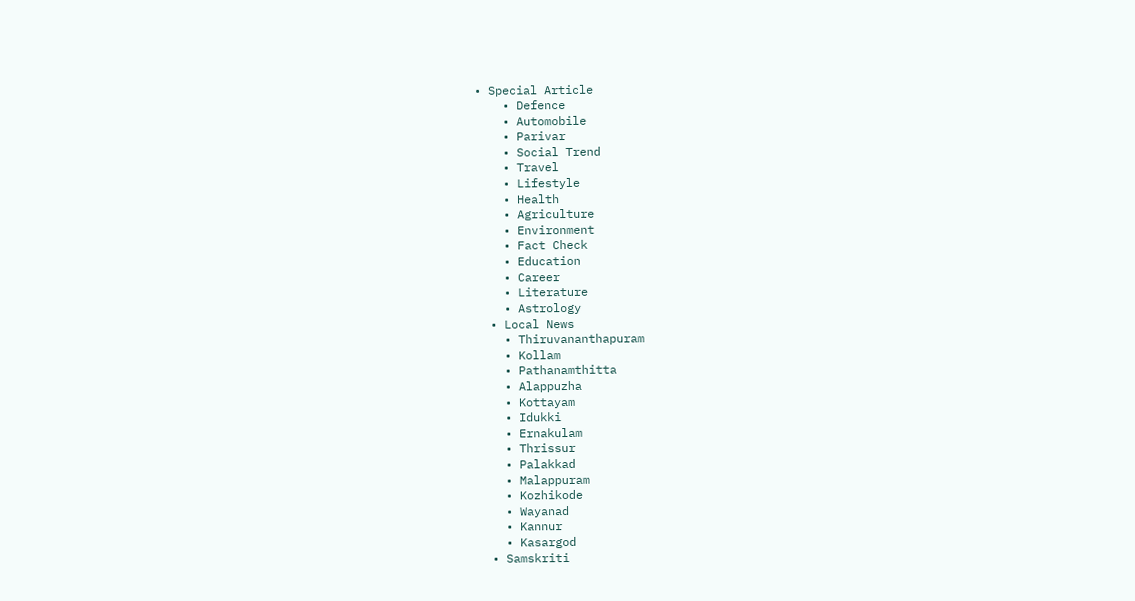• Special Article
    • Defence
    • Automobile
    • Parivar
    • Social Trend
    • Travel
    • Lifestyle
    • Health
    • Agriculture
    • Environment
    • Fact Check
    • Education
    • Career
    • Literature
    • Astrology
  • Local News
    • Thiruvananthapuram
    • Kollam
    • Pathanamthitta
    • Alappuzha
    • Kottayam
    • Idukki
    • Ernakulam
    • Thrissur
    • Palakkad
    • Malappuram
    • Kozhikode
    • Wayanad
    • Kannur
    • Kasargod
  • Samskriti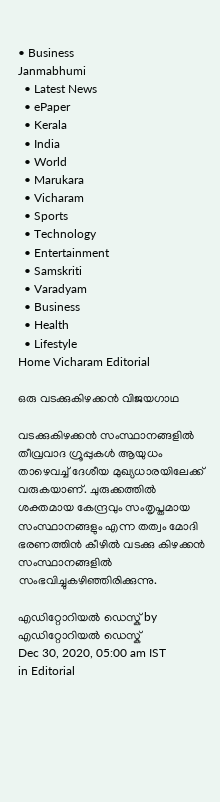• Business
Janmabhumi
  • Latest News
  • ePaper
  • Kerala
  • India
  • World
  • Marukara
  • Vicharam
  • Sports
  • Technology
  • Entertainment
  • Samskriti
  • Varadyam
  • Business
  • Health
  • Lifestyle
Home Vicharam Editorial

ഒരു വടക്കുകിഴക്കന്‍ വിജയഗാഥ

വടക്കുകിഴക്കന്‍ സംസ്ഥാനങ്ങളില്‍ തീവ്രവാദ ഗ്രൂപ്പുകള്‍ ആയുധം താഴെവച്ച് ദേശീയ മുഖ്യധാരയിലേക്ക് വരുകയാണ്. ചുരുക്കത്തില്‍ ശക്തമായ കേന്ദ്രവും സംതൃപ്തമായ സംസ്ഥാനങ്ങളും എന്ന തത്വം മോദി ഭരണത്തിന്‍ കീഴില്‍ വടക്കു കിഴക്കന്‍ സംസ്ഥാനങ്ങളില്‍ സംഭവിച്ചുകഴിഞ്ഞിരിക്കുന്നു.

എഡിറ്റോറിയൽ ഡെസ്ക് by എഡിറ്റോറിയൽ ഡെസ്ക്
Dec 30, 2020, 05:00 am IST
in Editorial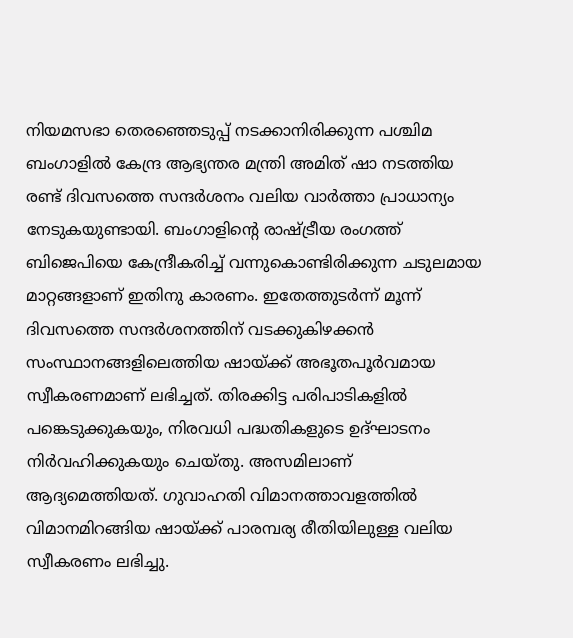നിയമസഭാ തെരഞ്ഞെടുപ്പ് നടക്കാനിരിക്കുന്ന പശ്ചിമ ബംഗാളില്‍ കേന്ദ്ര ആഭ്യന്തര മന്ത്രി അമിത് ഷാ നടത്തിയ രണ്ട് ദിവസത്തെ സന്ദര്‍ശനം വലിയ വാര്‍ത്താ പ്രാധാന്യം നേടുകയുണ്ടായി. ബംഗാളിന്റെ രാഷ്‌ട്രീയ രംഗത്ത് ബിജെപിയെ കേന്ദ്രീകരിച്ച് വന്നുകൊണ്ടിരിക്കുന്ന ചടുലമായ മാറ്റങ്ങളാണ് ഇതിനു കാരണം. ഇതേത്തുടര്‍ന്ന് മൂന്ന് ദിവസത്തെ സന്ദര്‍ശനത്തിന് വടക്കുകിഴക്കന്‍ സംസ്ഥാനങ്ങളിലെത്തിയ ഷായ്‌ക്ക് അഭൂതപൂര്‍വമായ സ്വീകരണമാണ് ലഭിച്ചത്. തിരക്കിട്ട പരിപാടികളില്‍ പങ്കെടുക്കുകയും, നിരവധി പദ്ധതികളുടെ ഉദ്ഘാടനം നിര്‍വഹിക്കുകയും ചെയ്തു. അസമിലാണ് ആദ്യമെത്തിയത്. ഗുവാഹതി വിമാനത്താവളത്തില്‍ വിമാനമിറങ്ങിയ ഷായ്‌ക്ക് പാരമ്പര്യ രീതിയിലുള്ള വലിയ സ്വീകരണം ലഭിച്ചു.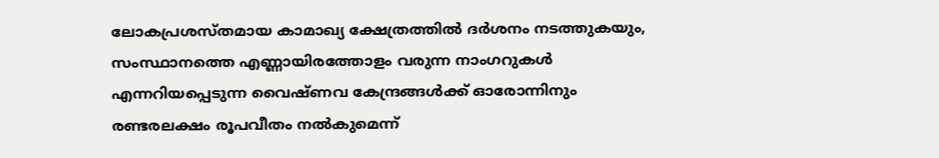ലോകപ്രശസ്തമായ കാമാഖ്യ ക്ഷേത്രത്തില്‍ ദര്‍ശനം നടത്തുകയും, സംസ്ഥാനത്തെ എണ്ണായിരത്തോളം വരുന്ന നാംഗറുകള്‍ എന്നറിയപ്പെടുന്ന വൈഷ്ണവ കേന്ദ്രങ്ങള്‍ക്ക് ഓരോന്നിനും രണ്ടരലക്ഷം രൂപവീതം നല്‍കുമെന്ന്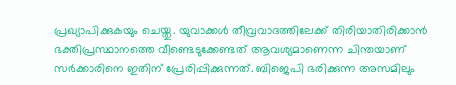പ്രഖ്യാപിക്കുകയും ചെയ്തു. യുവാക്കള്‍ തീവ്രവാദത്തിലേക്ക് തിരിയാതിരിക്കാന്‍ ഭക്തിപ്രസ്ഥാനത്തെ വീണ്ടെടുക്കേണ്ടത് ആവശ്യമാണെന്ന ചിന്തയാണ് സര്‍ക്കാരിനെ ഇതിന് പ്രേരിപ്പിക്കുന്നത്. ബിജെപി ഭരിക്കുന്ന അസമിലും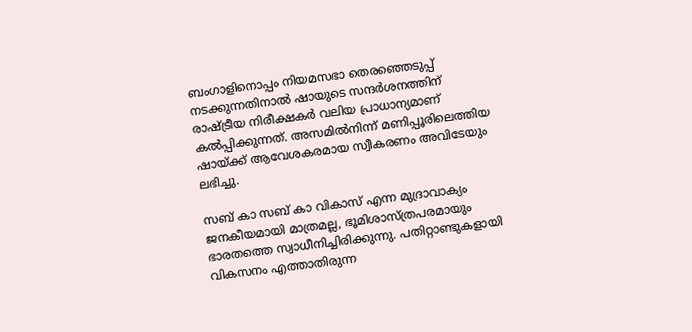ബംഗാളിനൊപ്പം നിയമസഭാ തെരഞ്ഞെടുപ്പ് നടക്കുന്നതിനാല്‍ ഷായുടെ സന്ദര്‍ശനത്തിന് രാഷ്‌ട്രീയ നിരീക്ഷകര്‍ വലിയ പ്രാധാന്യമാണ് കല്‍പ്പിക്കുന്നത്. അസമില്‍നിന്ന് മണിപ്പൂരിലെത്തിയ ഷായ്‌ക്ക് ആവേശകരമായ സ്വീകരണം അവിടേയും ലഭിച്ചു.

സബ് കാ സബ് കാ വികാസ് എന്ന മുദ്രാവാക്യം ജനകീയമായി മാത്രമല്ല, ഭൂമിശാസ്ത്രപരമായും ഭാരതത്തെ സ്വാധീനിച്ചിരിക്കുന്നു. പതിറ്റാണ്ടുകളായി വികസനം എത്താതിരുന്ന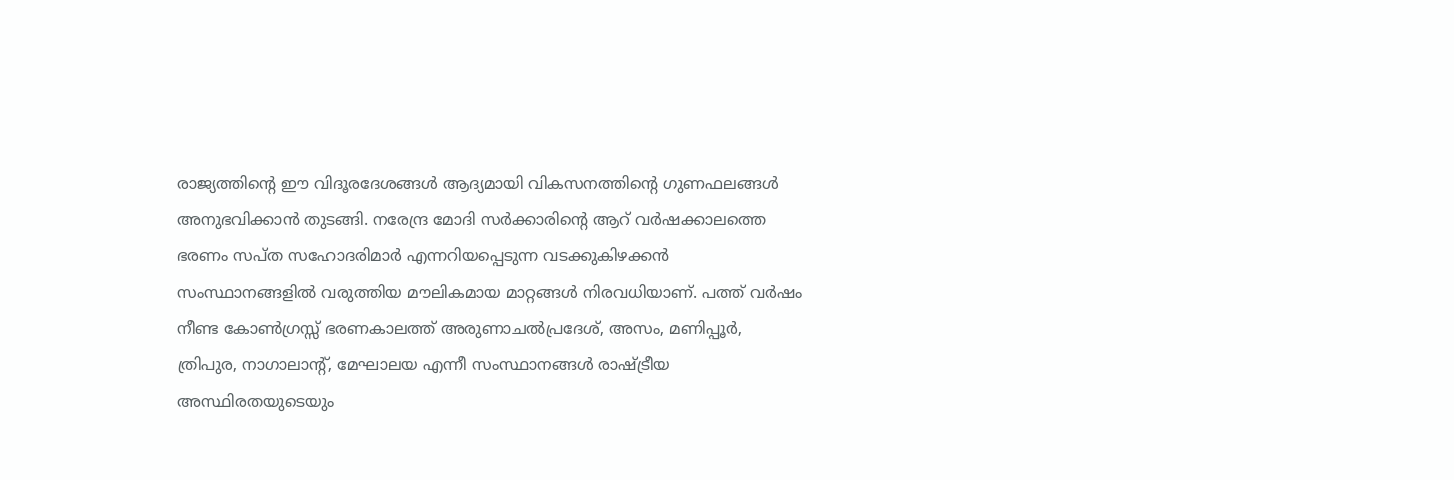രാജ്യത്തിന്റെ ഈ വിദൂരദേശങ്ങള്‍ ആദ്യമായി വികസനത്തിന്റെ ഗുണഫലങ്ങള്‍ അനുഭവിക്കാന്‍ തുടങ്ങി. നരേന്ദ്ര മോദി സര്‍ക്കാരിന്റെ ആറ് വര്‍ഷക്കാലത്തെ ഭരണം സപ്ത സഹോദരിമാര്‍ എന്നറിയപ്പെടുന്ന വടക്കുകിഴക്കന്‍ സംസ്ഥാനങ്ങളില്‍ വരുത്തിയ മൗലികമായ മാറ്റങ്ങള്‍ നിരവധിയാണ്. പത്ത് വര്‍ഷം നീണ്ട കോണ്‍ഗ്രസ്സ് ഭരണകാലത്ത് അരുണാചല്‍പ്രദേശ്, അസം, മണിപ്പൂര്‍, ത്രിപുര, നാഗാലാന്റ്, മേഘാലയ എന്നീ സംസ്ഥാനങ്ങള്‍ രാഷ്‌ട്രീയ അസ്ഥിരതയുടെയും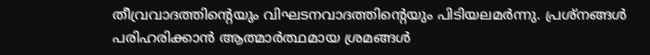തീവ്രവാദത്തിന്റെയും വിഘടനവാദത്തിന്റെയും പിടിയലമര്‍ന്നു. പ്രശ്‌നങ്ങള്‍ പരിഹരിക്കാന്‍ ആത്മാര്‍ത്ഥമായ ശ്രമങ്ങള്‍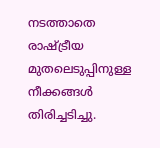നടത്താതെ രാഷ്‌ട്രീയ മുതലെടുപ്പിനുള്ള നീക്കങ്ങള്‍ തിരിച്ചടിച്ചു.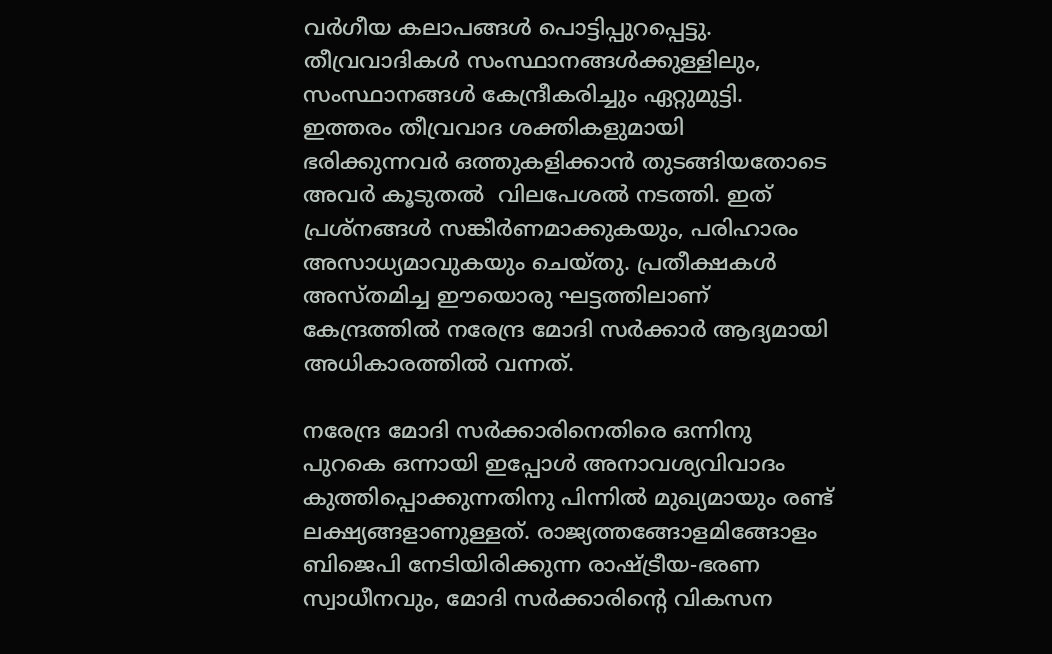വര്‍ഗീയ കലാപങ്ങള്‍ പൊട്ടിപ്പുറപ്പെട്ടു. തീവ്രവാദികള്‍ സംസ്ഥാനങ്ങള്‍ക്കുള്ളിലും, സംസ്ഥാനങ്ങള്‍ കേന്ദ്രീകരിച്ചും ഏറ്റുമുട്ടി. ഇത്തരം തീവ്രവാദ ശക്തികളുമായി ഭരിക്കുന്നവര്‍ ഒത്തുകളിക്കാന്‍ തുടങ്ങിയതോടെ അവര്‍ കൂടുതല്‍  വിലപേശല്‍ നടത്തി. ഇത് പ്രശ്‌നങ്ങള്‍ സങ്കീര്‍ണമാക്കുകയും, പരിഹാരം അസാധ്യമാവുകയും ചെയ്തു. പ്രതീക്ഷകള്‍ അസ്തമിച്ച ഈയൊരു ഘട്ടത്തിലാണ് കേന്ദ്രത്തില്‍ നരേന്ദ്ര മോദി സര്‍ക്കാര്‍ ആദ്യമായി അധികാരത്തില്‍ വന്നത്.

നരേന്ദ്ര മോദി സര്‍ക്കാരിനെതിരെ ഒന്നിനു പുറകെ ഒന്നായി ഇപ്പോള്‍ അനാവശ്യവിവാദം കുത്തിപ്പൊക്കുന്നതിനു പിന്നില്‍ മുഖ്യമായും രണ്ട് ലക്ഷ്യങ്ങളാണുള്ളത്. രാജ്യത്തങ്ങോളമിങ്ങോളം ബിജെപി നേടിയിരിക്കുന്ന രാഷ്‌ട്രീയ-ഭരണ സ്വാധീനവും, മോദി സര്‍ക്കാരിന്റെ വികസന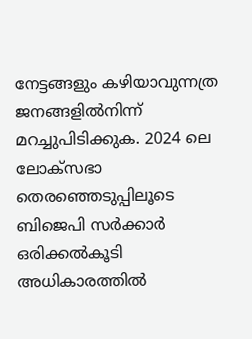നേട്ടങ്ങളും കഴിയാവുന്നത്ര ജനങ്ങളില്‍നിന്ന് മറച്ചുപിടിക്കുക. 2024 ലെ ലോക്‌സഭാ തെരഞ്ഞെടുപ്പിലൂടെ ബിജെപി സര്‍ക്കാര്‍ ഒരിക്കല്‍കൂടി അധികാരത്തില്‍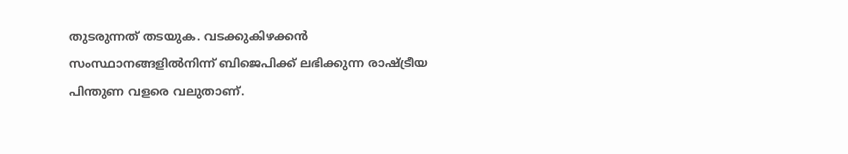തുടരുന്നത് തടയുക. വടക്കുകിഴക്കന്‍ സംസ്ഥാനങ്ങളില്‍നിന്ന് ബിജെപിക്ക് ലഭിക്കുന്ന രാഷ്‌ട്രീയ പിന്തുണ വളരെ വലുതാണ്.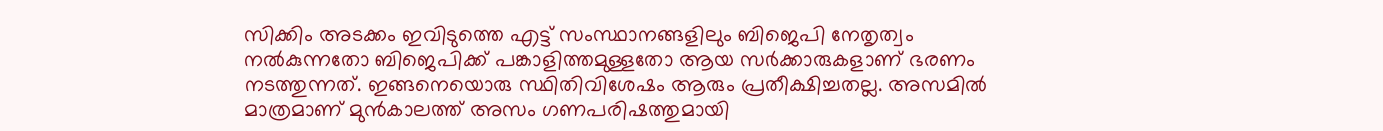സിക്കിം അടക്കം ഇവിടുത്തെ എട്ട് സംസ്ഥാനങ്ങളിലും ബിജെപി നേതൃത്വം നല്‍കുന്നതോ ബിജെപിക്ക് പങ്കാളിത്തമുള്ളതോ ആയ സര്‍ക്കാരുകളാണ് ഭരണം നടത്തുന്നത്. ഇങ്ങനെയൊരു സ്ഥിതിവിശേഷം ആരും പ്രതീക്ഷിച്ചതല്ല. അസമില്‍ മാത്രമാണ് മുന്‍കാലത്ത് അസം ഗണപരിഷത്തുമായി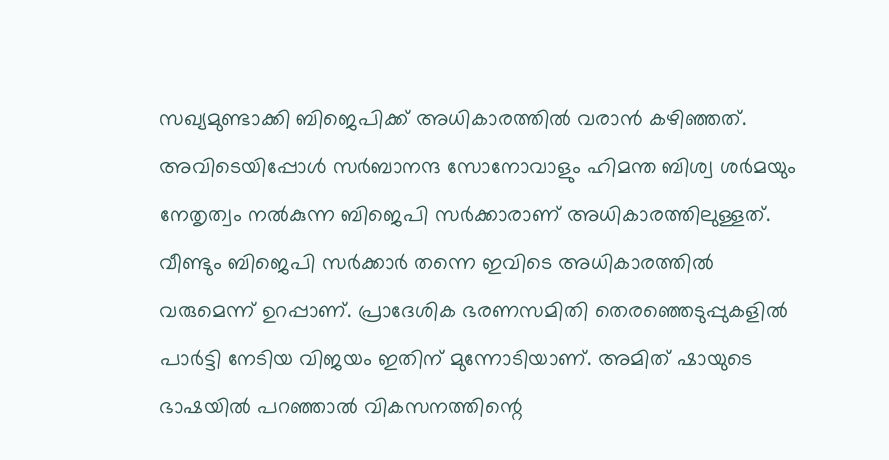സഖ്യമുണ്ടാക്കി ബിജെപിക്ക് അധികാരത്തില്‍ വരാന്‍ കഴിഞ്ഞത്. അവിടെയിപ്പോള്‍ സര്‍ബാനന്ദ സോനോവാളും ഹിമന്ത ബിശ്വ ശര്‍മയും നേതൃത്വം നല്‍കുന്ന ബിജെപി സര്‍ക്കാരാണ് അധികാരത്തിലുള്ളത്. വീണ്ടും ബിജെപി സര്‍ക്കാര്‍ തന്നെ ഇവിടെ അധികാരത്തില്‍ വരുമെന്ന് ഉറപ്പാണ്. പ്രാദേശിക ഭരണസമിതി തെരഞ്ഞെടുപ്പുകളില്‍ പാര്‍ട്ടി നേടിയ വിജയം ഇതിന് മുന്നോടിയാണ്. അമിത് ഷായുടെ ഭാഷയില്‍ പറഞ്ഞാല്‍ വികസനത്തിന്റെ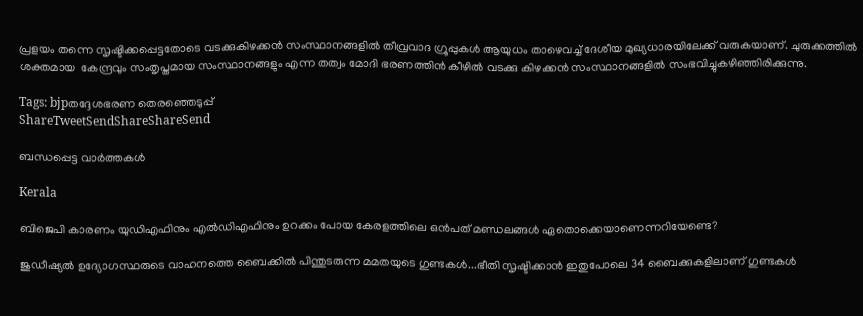പ്രളയം തന്നെ സൃഷ്ടിക്കപ്പെട്ടതോടെ വടക്കുകിഴക്കന്‍ സംസ്ഥാനങ്ങളില്‍ തീവ്രവാദ ഗ്രൂപ്പുകള്‍ ആയുധം താഴെവച്ച് ദേശീയ മുഖ്യധാരയിലേക്ക് വരുകയാണ്. ചുരുക്കത്തില്‍ ശക്തമായ  കേന്ദ്രവും സംതൃപ്തമായ സംസ്ഥാനങ്ങളും എന്ന തത്വം മോദി ഭരണത്തിന്‍ കീഴില്‍ വടക്കു കിഴക്കന്‍ സംസ്ഥാനങ്ങളില്‍ സംഭവിച്ചുകഴിഞ്ഞിരിക്കുന്നു.

Tags: bjpതദ്ദേശഭരണ തെരഞ്ഞെടുപ്പ്
ShareTweetSendShareShareSend

ബന്ധപ്പെട്ട വാര്‍ത്തകള്‍

Kerala

ബിജെപി കാരണം യുഡിഎഫിനും എല്‍ഡിഎഫിനും ഉറക്കം പോയ കേരളത്തിലെ ഒന്‍പത് മണ്ഡലങ്ങള്‍ ഏതൊക്കെയാണെന്നറിയേണ്ടെ?

ജുഡീഷ്യല്‍ ഉദ്യോഗസ്ഥരുടെ വാഹനത്തെ ബൈക്കില്‍ പിന്തുടരുന്ന മമതയുടെ ഗുണ്ടകള്‍...ഭീതി സൃഷ്ടിക്കാന്‍ ഇതുപോലെ 34 ബൈക്കുകളിലാണ് ഗുണ്ടകള്‍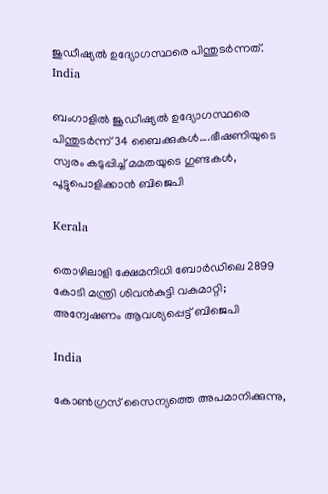ജുഡീഷ്യല്‍ ഉദ്യോഗസ്ഥരെ പിന്തുടര്‍ന്നത്.
India

ബംഗാളില്‍ ജൂഡീഷ്യല്‍ ഉദ്യോഗസ്ഥരെ പിന്തുടര്‍ന്ന് 34 ബൈക്കുകള്‍….ഭീഷണിയുടെ സ്വരം കടുപ്പിച്ച് മമതയുടെ ഗുണ്ടകള്‍, പൂട്ടുപൊളിക്കാന്‍ ബിജെപി

Kerala

തൊഴിലാളി ക്ഷേമനിധി ബോർഡിലെ 2899 കോടി മന്ത്രി ശിവന്‍കുട്ടി വകമാറ്റി; അന്വേഷണം ആവശ്യപ്പെട്ട് ബിജെപി

India

കോൺഗ്രസ് സൈന്യത്തെ അപമാനിക്കുന്നു,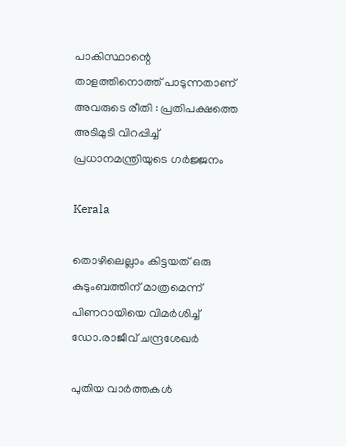പാകിസ്ഥാന്റെ താളത്തിനൊത്ത് പാടുന്നതാണ് അവരുടെ രീതി : പ്രതിപക്ഷത്തെ അടിമുടി വിറപ്പിച്ച് പ്രധാനമന്ത്രിയുടെ ഗർജ്ജനം

Kerala

തൊഴിലെല്ലാം കിട്ടയത് ഒരു കുടുംബത്തിന് മാത്രമെന്ന് പിണറായിയെ വിമർശിച്ച് ഡോ.രാജീവ് ചന്ദ്രശേഖർ

പുതിയ വാര്‍ത്തകള്‍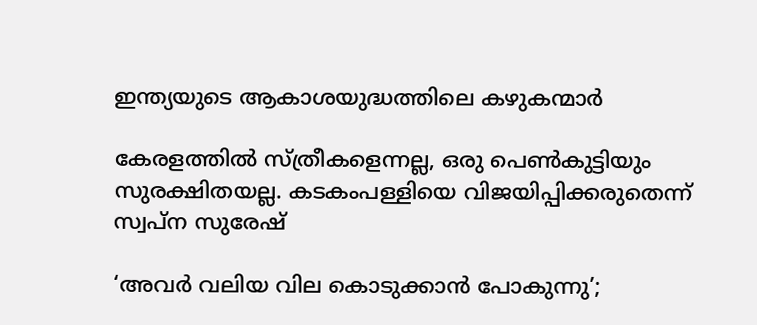ഇന്ത്യയുടെ ആകാശയുദ്ധത്തിലെ കഴുകന്മാര്‍

കേരളത്തില്‍ സ്ത്രീകളെന്നല്ല, ഒരു പെണ്‍കുട്ടിയും സുരക്ഷിതയല്ല. കടകംപള്ളിയെ വിജയിപ്പിക്കരുതെന്ന് സ്വപ്ന സുരേഷ്

‘അവര്‍ വലിയ വില കൊടുക്കാന്‍ പോകുന്നു’;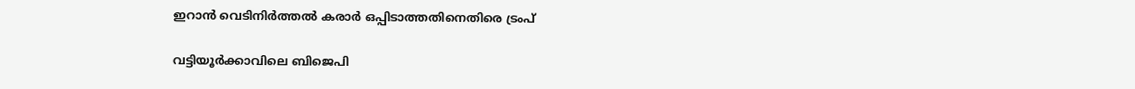ഇറാന്‍ വെടിനിര്‍ത്തല്‍ കരാര്‍ ഒപ്പിടാത്തതിനെതിരെ ട്രംപ്

വട്ടിയൂര്‍ക്കാവിലെ ബിജെപി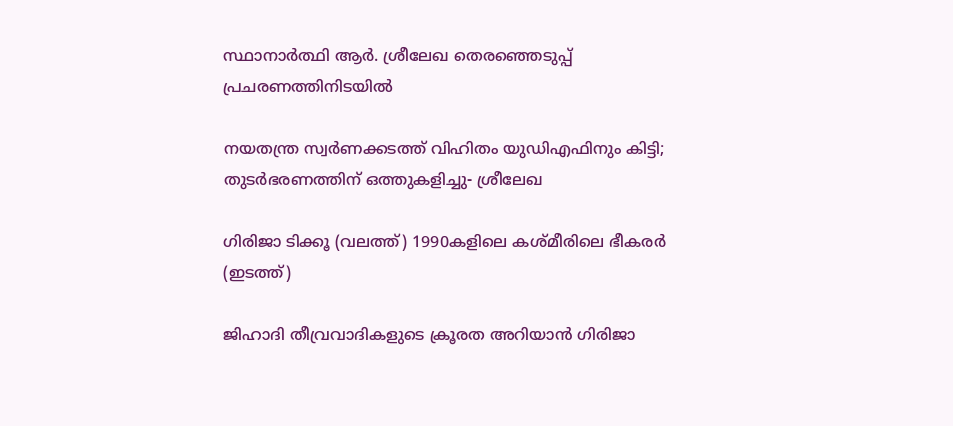സ്ഥാനാര്‍ത്ഥി ആര്‍. ശ്രീലേഖ തെരഞ്ഞെടുപ്പ് പ്രചരണത്തിനിടയില്‍

നയതന്ത്ര സ്വര്‍ണക്കടത്ത് വിഹിതം യുഡിഎഫിനും കിട്ടി;  തുടര്‍ഭരണത്തിന് ഒത്തുകളിച്ചു- ശ്രീലേഖ

ഗിരിജാ ടിക്കൂ (വലത്ത്) 1990കളിലെ കശ്മീരിലെ ഭീകരര്‍ (ഇടത്ത്)

ജിഹാദി തീവ്രവാദികളുടെ ക്രൂരത അറിയാന്‍ ഗിരിജാ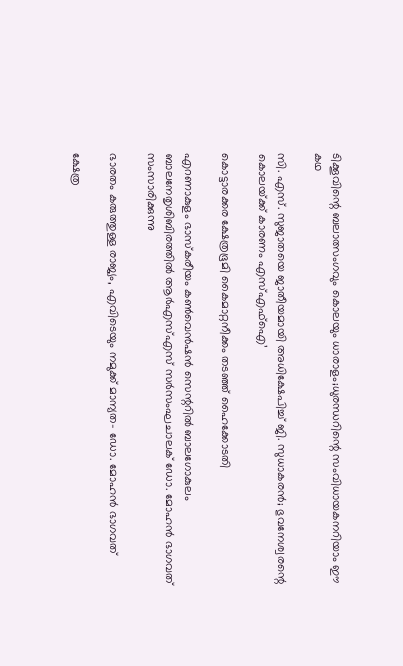ടിക്കൂവിന്റെ ബലാത്സംഗവും കൊലയും ധാരാളം;ധുരന്ധറിന്റെ സംവിധായകനറിയാം ഈ കഥ

സി. എസ്. സുജാതയെ ജാതീയമായി അധിക്ഷേപിച്ച് ജി. സുധാകരന്‍; ഭുവനേശ്വരന്റെ കൊലയ്‌ക്ക് കാരണം എസ്എഫ്ഐ’

കൊട്ടാരക്കര ക്ഷേത്രഭൂമി കൈമാറ്റനീക്കം തടഞ്ഞ് ഹൈക്കോടതി

എറണാകുളം ഭാസ്‌കരീയം കണ്‍വെന്‍ഷന്‍ സെന്ററില്‍ ബാലഗോകുലം ബാലനേതൃശിബിരത്തില്‍ ആര്‍എസ്എസ് സര്‍സംഘചാലക് ഡോ. മോഹന്‍ ഭാഗവത് സംസാരിക്കുന്നു

ഭാരതം കരുത്തുള്ള രാജ്യം, എവിടെയും നമുക്ക് മാന്യത- ഡോ. മോഹന്‍ ഭാഗവത്

ക്ഷേത്ര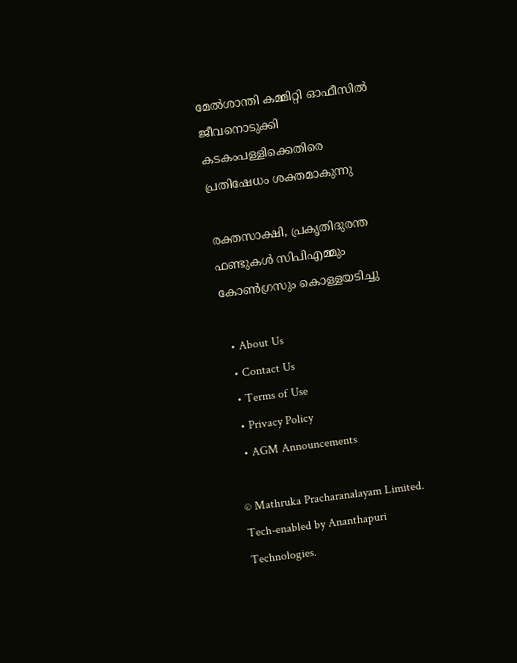മേല്‍ശാന്തി കമ്മിറ്റി ഓഫീസില്‍ ജീവനൊടുക്കി കടകംപള്ളിക്കെതിരെ പ്രതിഷേധം ശക്തമാകുന്നു

രക്തസാക്ഷി, പ്രകൃതിദുരന്ത ഫണ്ടുകള്‍ സിപിഎമ്മും കോണ്‍ഗ്രസും കൊള്ളയടിച്ചു

  • About Us
  • Contact Us
  • Terms of Use
  • Privacy Policy
  • AGM Announcements

© Mathruka Pracharanalayam Limited.
Tech-enabled by Ananthapuri Technologies.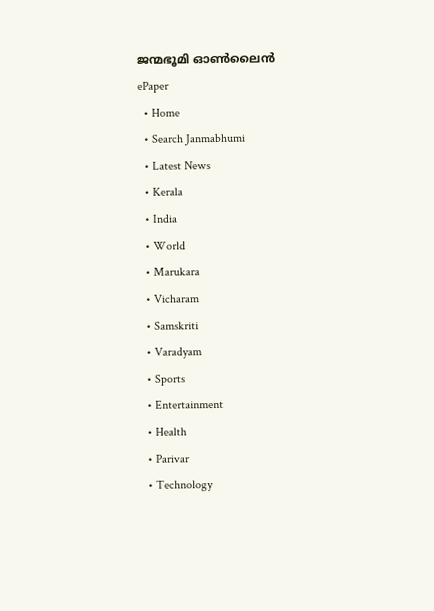ജന്മഭൂമി ഓണ്‍ലൈന്‍
ePaper
  • Home
  • Search Janmabhumi
  • Latest News
  • Kerala
  • India
  • World
  • Marukara
  • Vicharam
  • Samskriti
  • Varadyam
  • Sports
  • Entertainment
  • Health
  • Parivar
  • Technology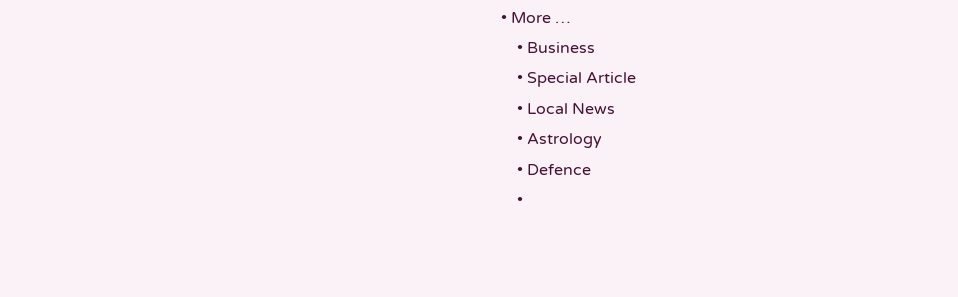• More …
    • Business
    • Special Article
    • Local News
    • Astrology
    • Defence
    •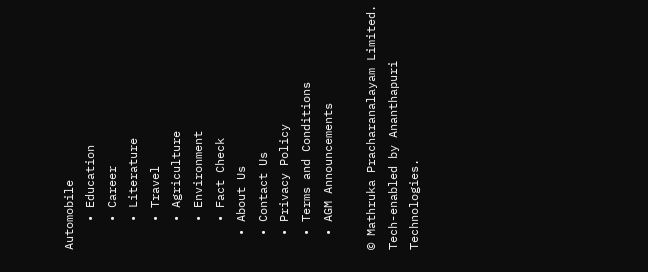Automobile
    • Education
    • Career
    • Literature
    • Travel
    • Agriculture
    • Environment
    • Fact Check
  • About Us
  • Contact Us
  • Privacy Policy
  • Terms and Conditions
  • AGM Announcements

© Mathruka Pracharanalayam Limited.
Tech-enabled by Ananthapuri Technologies.